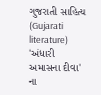ગુજરાતી સાહિત્ય (Gujarati literature) 'અંધારી અમાસના દીવા' ના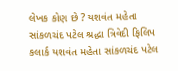લેખક કોણ છે ? યશવંત મહેતા સાંકળચંદ પટેલ શ્રદ્ધા ત્રિવેદી ફિલિપ કલાર્ક યશવંત મહેતા સાંકળચંદ પટેલ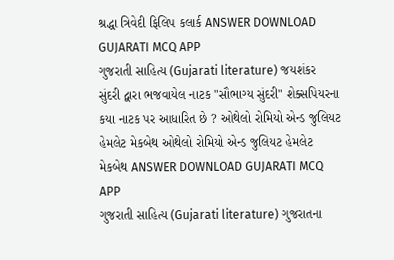શ્રદ્ધા ત્રિવેદી ફિલિપ કલાર્ક ANSWER DOWNLOAD GUJARATI MCQ APP
ગુજરાતી સાહિત્ય (Gujarati literature) જયશંકર સુંદરી દ્વારા ભજવાયેલ નાટક "સૌભાગ્ય સુંદરી" શેક્સપિયરના કયા નાટક પર આધારિત છે ? ઓથેલો રોમિયો એન્ડ જુલિયટ હેમલેટ મેકબેથ ઓથેલો રોમિયો એન્ડ જુલિયટ હેમલેટ મેકબેથ ANSWER DOWNLOAD GUJARATI MCQ APP
ગુજરાતી સાહિત્ય (Gujarati literature) ગુજરાતના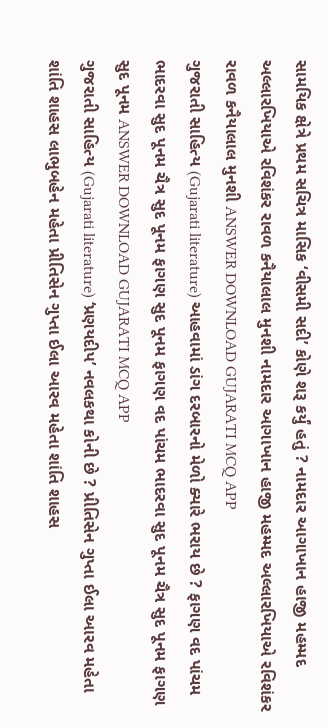સામયિક ક્ષેત્રે પ્રથમ સચિત્ર માસિક ‘વીસમી સદી’ કોણે શરૂ કર્યું હતું ? નામદાર આગાખાન હાજી મહમ્મદ અલ્લારખિયાએ રવિશંકર રાવળ કનૈયાલાલ મુનશી નામદાર આગાખાન હાજી મહમ્મદ અલ્લારખિયાએ રવિશંકર રાવળ કનૈયાલાલ મુનશી ANSWER DOWNLOAD GUJARATI MCQ APP
ગુજરાતી સાહિત્ય (Gujarati literature) આહવામાં ડાંગ દરબારનો મેળો ક્યારે ભરાય છે ? ફાગણ વદ પાંચમ ભાદરવા સુદ પૂનમ ચૈત્ર સુદ પૂનમ ફાગણ સુદ પૂનમ ફાગણ વદ પાંચમ ભાદરવા સુદ પૂનમ ચૈત્ર સુદ પૂનમ ફાગણ સુદ પૂનમ ANSWER DOWNLOAD GUJARATI MCQ APP
ગુજરાતી સાહિત્ય (Gujarati literature) ‘પ્રણયદીપ’ નવલકથા કોની છે ? પ્રીતિસેન ગુપ્તા ઈલા આરવ મહેતા શાંતિ શાહસ લાભુબહેન મહેતા પ્રીતિસેન ગુપ્તા ઈલા આરવ મહેતા શાંતિ શાહસ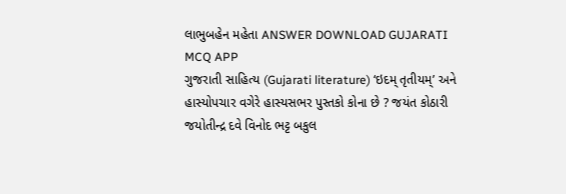લાભુબહેન મહેતા ANSWER DOWNLOAD GUJARATI MCQ APP
ગુજરાતી સાહિત્ય (Gujarati literature) ‘ઇદમ્ તૃતીયમ્’ અને હાસ્યોપચાર વગેરે હાસ્યસભર પુસ્તકો કોના છે ? જયંત કોઠારી જયોતીન્દ્ર દવે વિનોદ ભટ્ટ બકુલ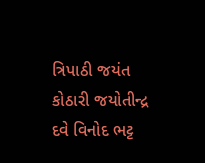ત્રિપાઠી જયંત કોઠારી જયોતીન્દ્ર દવે વિનોદ ભટ્ટ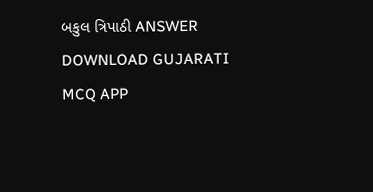બકુલ ત્રિપાઠી ANSWER DOWNLOAD GUJARATI MCQ APP